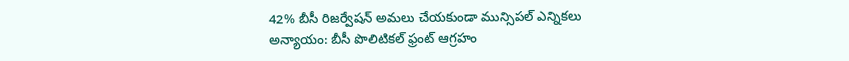42% బీసీ రిజర్వేషన్ అమలు చేయకుండా మున్సిపల్ ఎన్నికలు అన్యాయం: బీసీ పొలిటికల్ ఫ్రంట్ ఆగ్రహం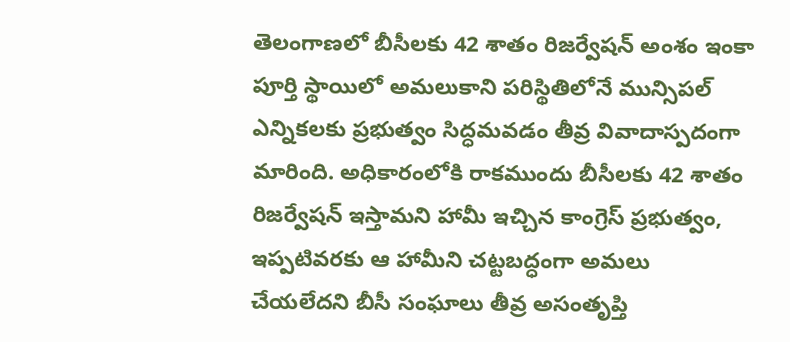తెలంగాణలో బీసీలకు 42 శాతం రిజర్వేషన్ అంశం ఇంకా పూర్తి స్థాయిలో అమలుకాని పరిస్థితిలోనే మున్సిపల్ ఎన్నికలకు ప్రభుత్వం సిద్ధమవడం తీవ్ర వివాదాస్పదంగా మారింది. అధికారంలోకి రాకముందు బీసీలకు 42 శాతం రిజర్వేషన్ ఇస్తామని హామీ ఇచ్చిన కాంగ్రెస్ ప్రభుత్వం, ఇప్పటివరకు ఆ హామీని చట్టబద్ధంగా అమలు చేయలేదని బీసీ సంఘాలు తీవ్ర అసంతృప్తి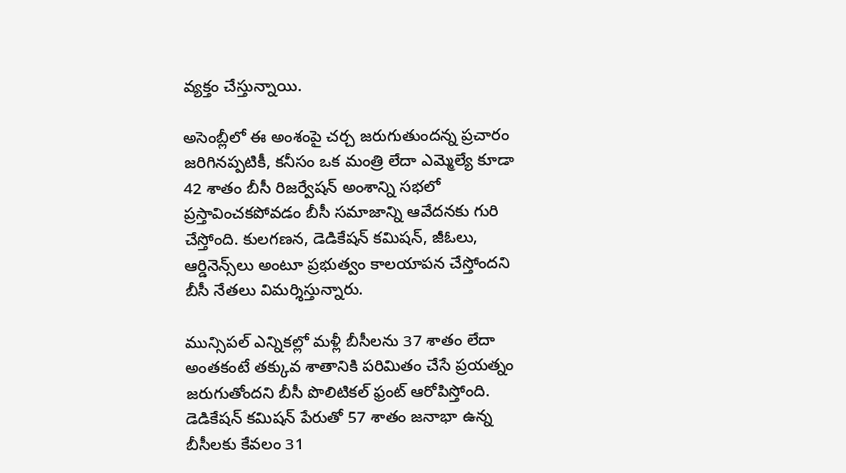వ్యక్తం చేస్తున్నాయి.

అసెంబ్లీలో ఈ అంశంపై చర్చ జరుగుతుందన్న ప్రచారం జరిగినప్పటికీ, కనీసం ఒక మంత్రి లేదా ఎమ్మెల్యే కూడా 42 శాతం బీసీ రిజర్వేషన్ అంశాన్ని సభలో ప్రస్తావించకపోవడం బీసీ సమాజాన్ని ఆవేదనకు గురి చేస్తోంది. కులగణన, డెడికేషన్ కమిషన్, జీఓలు, ఆర్డినెన్స్‌లు అంటూ ప్రభుత్వం కాలయాపన చేస్తోందని బీసీ నేతలు విమర్శిస్తున్నారు.

మున్సిపల్ ఎన్నికల్లో మళ్లీ బీసీలను 37 శాతం లేదా అంతకంటే తక్కువ శాతానికి పరిమితం చేసే ప్రయత్నం జరుగుతోందని బీసీ పొలిటికల్ ఫ్రంట్ ఆరోపిస్తోంది. డెడికేషన్ కమిషన్ పేరుతో 57 శాతం జనాభా ఉన్న బీసీలకు కేవలం 31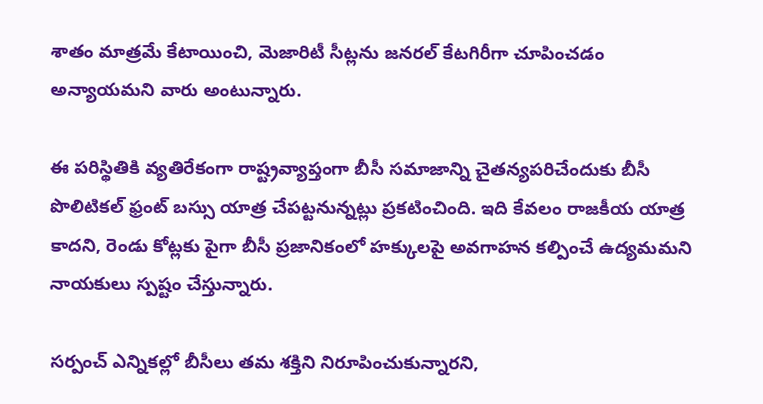శాతం మాత్రమే కేటాయించి, మెజారిటీ సీట్లను జనరల్ కేటగిరీగా చూపించడం అన్యాయమని వారు అంటున్నారు.

ఈ పరిస్థితికి వ్యతిరేకంగా రాష్ట్రవ్యాప్తంగా బీసీ సమాజాన్ని చైతన్యపరిచేందుకు బీసీ పొలిటికల్ ఫ్రంట్ బస్సు యాత్ర చేపట్టనున్నట్లు ప్రకటించింది. ఇది కేవలం రాజకీయ యాత్ర కాదని, రెండు కోట్లకు పైగా బీసీ ప్రజానికంలో హక్కులపై అవగాహన కల్పించే ఉద్యమమని నాయకులు స్పష్టం చేస్తున్నారు.

సర్పంచ్ ఎన్నికల్లో బీసీలు తమ శక్తిని నిరూపించుకున్నారని,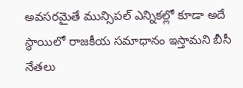అవసరమైతే మున్సిపల్ ఎన్నికల్లో కూడా అదే స్థాయిలో రాజకీయ సమాధానం ఇస్తామని బీసీ నేతలు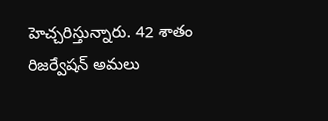హెచ్చరిస్తున్నారు. 42 శాతం రిజర్వేషన్ అమలు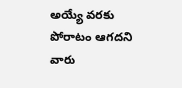అయ్యే వరకు పోరాటం ఆగదని వారు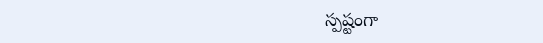స్పష్టంగా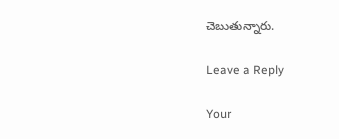చెబుతున్నారు.

Leave a Reply

Your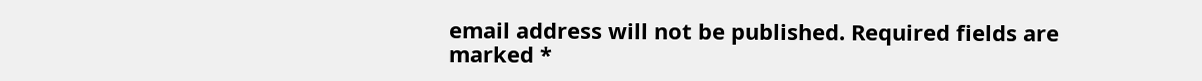email address will not be published. Required fields are marked *